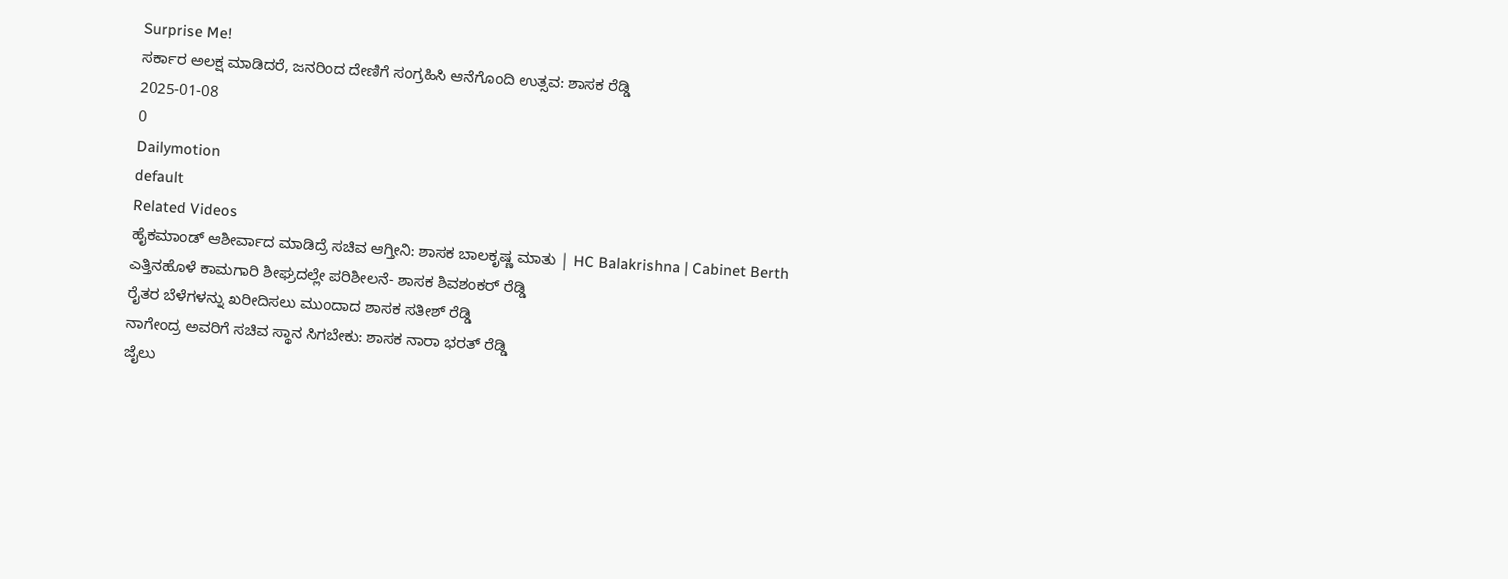Surprise Me!
ಸರ್ಕಾರ ಅಲಕ್ಷ ಮಾಡಿದರೆ, ಜನರಿಂದ ದೇಣಿಗೆ ಸಂಗ್ರಹಿಸಿ ಆನೆಗೊಂದಿ ಉತ್ಸವ: ಶಾಸಕ ರೆಡ್ಡಿ
2025-01-08
0
Dailymotion
default
Related Videos
ಹೈಕಮಾಂಡ್ ಆಶೀರ್ವಾದ ಮಾಡಿದ್ರೆ ಸಚಿವ ಆಗ್ತೀನಿ: ಶಾಸಕ ಬಾಲಕೃಷ್ಣ ಮಾತು | HC Balakrishna | Cabinet Berth
ಎತ್ತಿನಹೊಳೆ ಕಾಮಗಾರಿ ಶೀಘ್ರದಲ್ಲೇ ಪರಿಶೀಲನೆ- ಶಾಸಕ ಶಿವಶಂಕರ್ ರೆಡ್ಡಿ
ರೈತರ ಬೆಳೆಗಳನ್ನು ಖರೀದಿಸಲು ಮುಂದಾದ ಶಾಸಕ ಸತೀಶ್ ರೆಡ್ಡಿ
ನಾಗೇಂದ್ರ ಅವರಿಗೆ ಸಚಿವ ಸ್ಥಾನ ಸಿಗಬೇಕು: ಶಾಸಕ ನಾರಾ ಭರತ್ ರೆಡ್ಡಿ
ಜೈಲು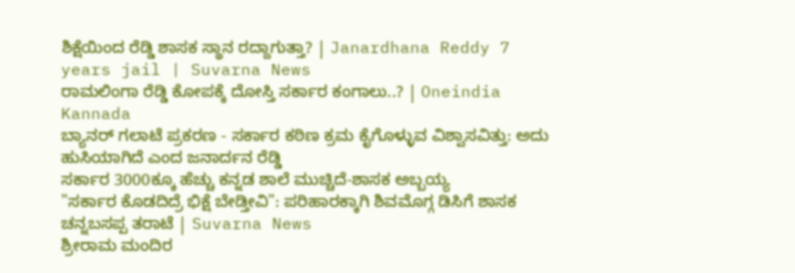ಶಿಕ್ಷೆಯಿಂದ ರೆಡ್ಡಿ ಶಾಸಕ ಸ್ಥಾನ ರದ್ದಾಗುತ್ತಾ? | Janardhana Reddy 7 years jail | Suvarna News
ರಾಮಲಿಂಗಾ ರೆಡ್ಡಿ ಕೋಪಕ್ಕೆ ದೋಸ್ತಿ ಸರ್ಕಾರ ಕಂಗಾಲು..? | Oneindia Kannada
ಬ್ಯಾನರ್ ಗಲಾಟೆ ಪ್ರಕರಣ - ಸರ್ಕಾರ ಕಠಿಣ ಕ್ರಮ ಕೈಗೊಳ್ಳುವ ವಿಶ್ವಾಸವಿತ್ತು: ಅದು ಹುಸಿಯಾಗಿದೆ ಎಂದ ಜನಾರ್ದನ ರೆಡ್ಡಿ
ಸರ್ಕಾರ 3000ಕ್ಕೂ ಹೆಚ್ಚು ಕನ್ನಡ ಶಾಲೆ ಮುಚ್ಚಿದೆ-ಶಾಸಕ ಅಬ್ಬಯ್ಯ
"ಸರ್ಕಾರ ಕೊಡದಿದ್ರೆ ಭಿಕ್ಷೆ ಬೇಡ್ತೀವಿ": ಪರಿಹಾರಕ್ಕಾಗಿ ಶಿವಮೊಗ್ಗ ಡಿಸಿಗೆ ಶಾಸಕ ಚನ್ನಬಸಪ್ಪ ತರಾಟೆ | Suvarna News
ಶ್ರೀರಾಮ ಮಂದಿರ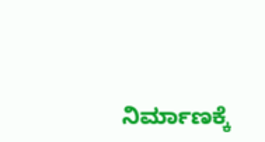ನಿರ್ಮಾಣಕ್ಕೆ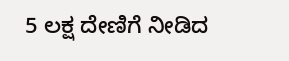5 ಲಕ್ಷ ದೇಣಿಗೆ ನೀಡಿದ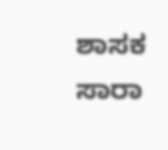ಶಾಸಕ ಸಾರಾ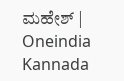ಮಹೇಶ್ | Oneindia Kannada